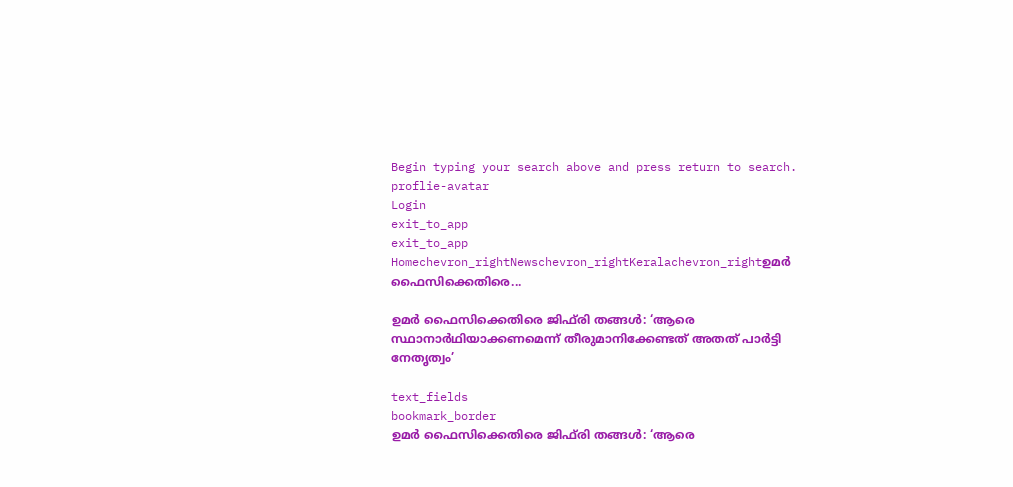Begin typing your search above and press return to search.
proflie-avatar
Login
exit_to_app
exit_to_app
Homechevron_rightNewschevron_rightKeralachevron_rightഉമർ ഫൈസിക്കെതിരെ...

ഉമർ ഫൈസിക്കെതിരെ ജിഫ്‌രി തങ്ങൾ: ‘ആരെ സ്ഥാനാർഥിയാക്കണമെന്ന് തീരുമാനിക്കേണ്ടത് അതത് പാർട്ടി നേതൃത്വം’

text_fields
bookmark_border
ഉമർ ഫൈസിക്കെതിരെ ജിഫ്‌രി തങ്ങൾ: ‘ആരെ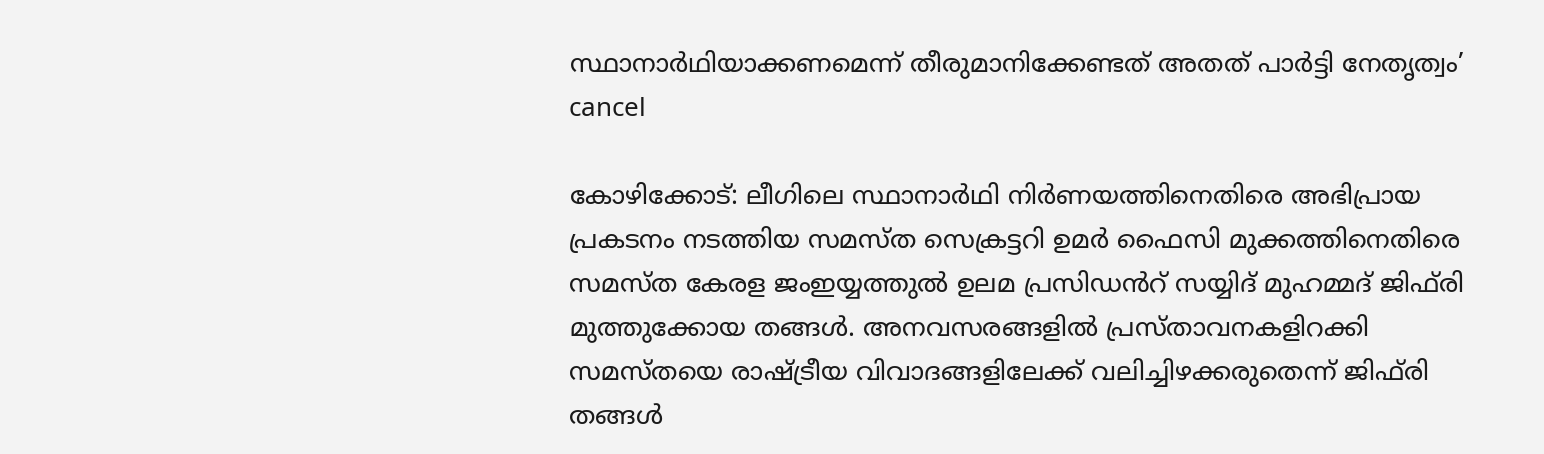സ്ഥാനാർഥിയാക്കണമെന്ന് തീരുമാനിക്കേണ്ടത് അതത് പാർട്ടി നേതൃത്വം’
cancel

കോഴിക്കോട്: ലീഗിലെ സ്ഥാനാർഥി നിർണയത്തിനെതിരെ അഭിപ്രായ പ്രകടനം നടത്തിയ സമസ്ത സെക്രട്ടറി ഉമർ ഫൈസി മുക്കത്തിനെതിരെ സമസ്ത കേരള ജംഇയ്യത്തുൽ ഉലമ പ്രസിഡൻറ് സയ്യിദ് മുഹമ്മദ് ജിഫ്‌രി മുത്തുക്കോയ തങ്ങൾ. അനവസരങ്ങളിൽ പ്രസ്താവനകളിറക്കി സമസ്തയെ രാഷ്ട്രീയ വിവാദങ്ങളിലേക്ക് വലിച്ചിഴക്കരുതെന്ന് ജിഫ്‌രി തങ്ങൾ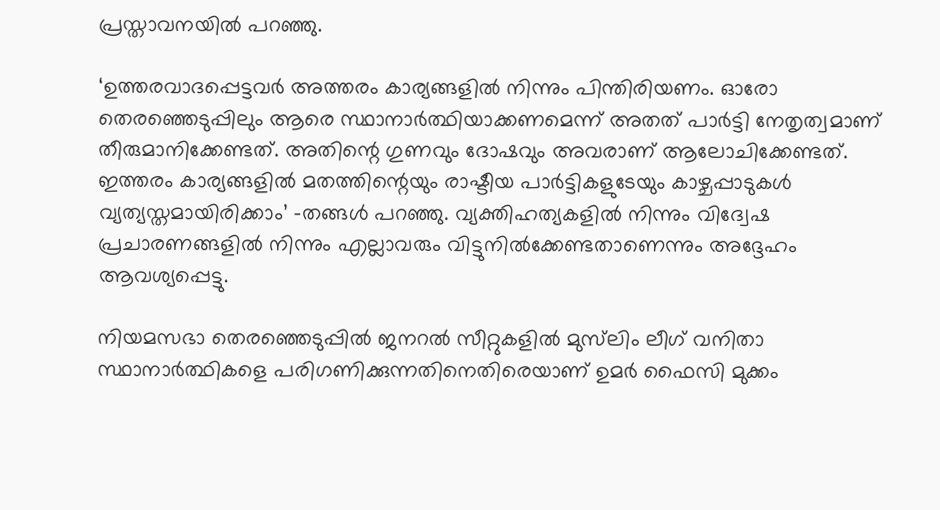പ്രസ്താവനയിൽ പറഞ്ഞു.

‘ഉത്തരവാദപ്പെട്ടവർ അത്തരം കാര്യങ്ങളിൽ നിന്നും പിന്തിരിയണം. ഓരോ തെരഞ്ഞെടുപ്പിലും ആരെ സ്ഥാനാർത്ഥിയാക്കണമെന്ന് അതത് പാർട്ടി നേതൃത്വമാണ് തീരുമാനിക്കേണ്ടത്. അതിന്റെ ഗുണവും ദോഷവും അവരാണ് ആലോചിക്കേണ്ടത്. ഇത്തരം കാര്യങ്ങളിൽ മതത്തിന്റെയും രാഷ്ടീയ പാർട്ടികളുടേയും കാഴ്ചപ്പാടുകൾ വ്യത്യസ്തമായിരിക്കാം’ -തങ്ങൾ പറഞ്ഞു. വ്യക്തിഹത്യകളിൽ നിന്നും വിദ്വേഷ പ്രചാരണങ്ങളിൽ നിന്നും എല്ലാവരും വിട്ടുനിൽക്കേണ്ടതാണെന്നും അദ്ദേഹം ആവശ്യപ്പെട്ടു.

നിയമസഭാ തെരഞ്ഞെടുപ്പിൽ ജനറൽ സീറ്റുകളിൽ മുസ്‍ലിം ലീഗ് വനിതാ സ്ഥാനാർത്ഥികളെ പരിഗണിക്കുന്നതിനെതിരെയാണ് ഉമർ ഫൈസി മുക്കം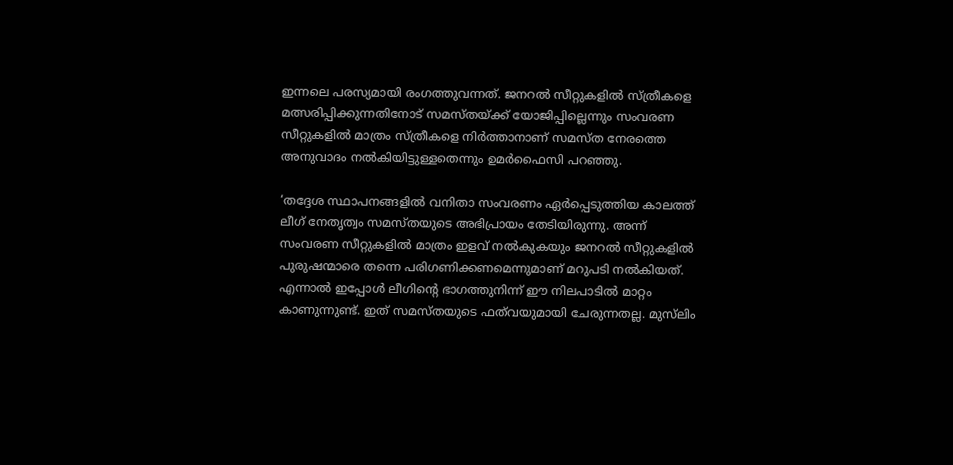ഇന്നലെ പരസ്യമായി രംഗത്തുവന്നത്. ജനറൽ സീറ്റുകളിൽ സ്ത്രീകളെ മത്സരിപ്പിക്കുന്നതിനോട് സമസ്തയ്ക്ക് യോജിപ്പില്ലെന്നും സംവരണ സീറ്റുകളിൽ മാത്രം സ്ത്രീകളെ നിർത്താനാണ് സമസ്ത നേരത്തെ അനുവാദം നൽകിയിട്ടുള്ളതെന്നും ഉമർഫൈസി പറഞ്ഞു.

‘തദ്ദേശ സ്ഥാപനങ്ങളിൽ വനിതാ സംവരണം ഏർപ്പെടുത്തിയ കാലത്ത് ലീഗ് നേതൃത്വം സമസ്തയുടെ അഭിപ്രായം തേടിയിരുന്നു. അന്ന് സംവരണ സീറ്റുകളിൽ മാത്രം ഇളവ് നൽകുകയും ജനറൽ സീറ്റുകളിൽ പുരുഷന്മാരെ തന്നെ പരിഗണിക്കണമെന്നുമാണ് മറുപടി നൽകിയത്. എന്നാൽ ഇപ്പോൾ ലീഗിന്റെ ഭാഗത്തുനിന്ന് ഈ നിലപാടിൽ മാറ്റം കാണുന്നുണ്ട്. ഇത് സമസ്തയുടെ ഫത്‌വയുമായി ചേരുന്നതല്ല. മുസ്‌ലിം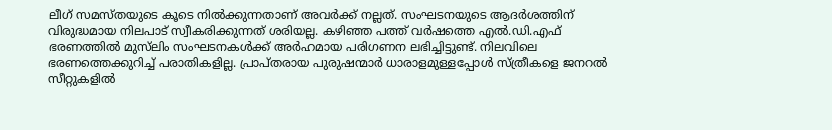ലീഗ് സമസ്തയുടെ കൂടെ നിൽക്കുന്നതാണ് അവർക്ക് നല്ലത്. സംഘടനയുടെ ആദർശത്തിന് വിരുദ്ധമായ നിലപാട് സ്വീകരിക്കുന്നത് ശരിയല്ല. കഴിഞ്ഞ പത്ത് വർഷത്തെ എൽ.ഡി.എഫ് ഭരണത്തിൽ മുസ്‌ലിം സംഘടനകൾക്ക് അർഹമായ പരിഗണന ലഭിച്ചിട്ടുണ്ട്. നിലവിലെ ഭരണത്തെക്കുറിച്ച് പരാതികളില്ല. പ്രാപ്തരായ പുരുഷന്മാർ ധാരാളമുള്ളപ്പോൾ സ്ത്രീകളെ ജനറൽ സീറ്റുകളിൽ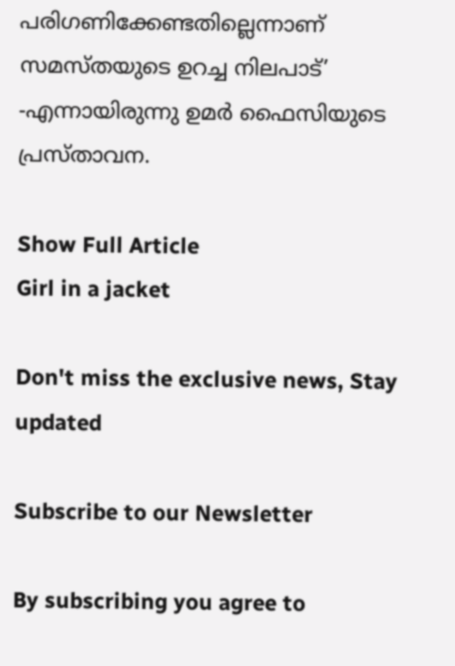പരിഗണിക്കേണ്ടതില്ലെന്നാണ് സമസ്തയുടെ ഉറച്ച നിലപാട്’ -എന്നായിരുന്നു ഉമർ ഫൈസിയുടെ പ്രസ്താവന.

Show Full Article
Girl in a jacket

Don't miss the exclusive news, Stay updated

Subscribe to our Newsletter

By subscribing you agree to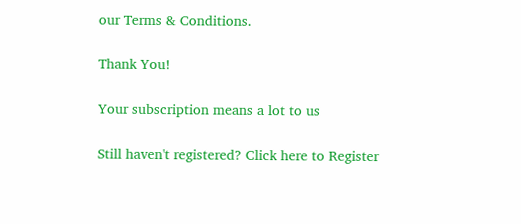our Terms & Conditions.

Thank You!

Your subscription means a lot to us

Still haven't registered? Click here to Register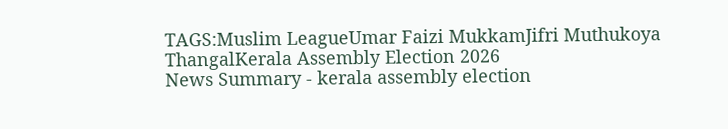TAGS:Muslim LeagueUmar Faizi MukkamJifri Muthukoya ThangalKerala Assembly Election 2026
News Summary - kerala assembly election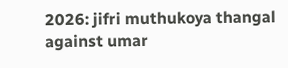2026: jifri muthukoya thangal against umar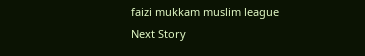faizi mukkam muslim league
Next Story